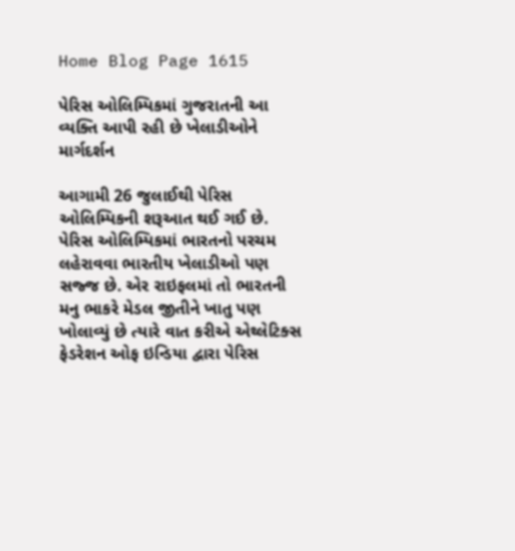Home Blog Page 1615

પેરિસ ઓલિમ્પિકમાં ગુજરાતની આ વ્યક્તિ આપી રહી છે ખેલાડીઓને માર્ગદર્શન

આગામી 26 જુલાઈથી પેરિસ ઓલિમ્પિકની શરૂઆત થઈ ગઈ છે. પેરિસ ઓલિમ્પિકમાં ભારતનો પરચમ લહેરાવવા ભારતીય ખેલાડીઓ પણ સજ્જ છે. એર રાઇફલમાં તો ભારતની મનુ ભાકરે મેડલ જીતીને ખાતુ પણ ખોલાવ્યું છે ત્યારે વાત કરીએ એથ્લેટિક્સ ફેડરેશન ઓફ ઇન્ડિયા દ્વારા પેરિસ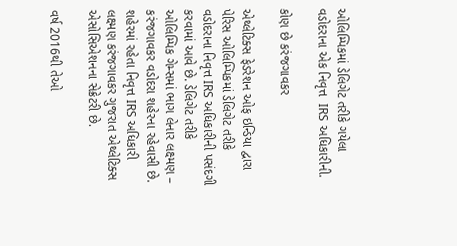ઓલિમ્પિકમાં ડેલિગેટ તરીકે ગયેલા વડોદરાના એક નિવૃત્ત  IRS અધિકારીની.

કોણ છે કરંજગાવકર

એથ્લેટિક્સ ફેડરેશન ઓફ ઇન્ડિયા દ્વારા પેરિસ ઓલિમ્પિકમાં ડેલિગેટ તરીકે વડોદરાના નિવૃત્ત IRS અધિકારીની પસંદગી કરવામાં આવે છે. ડેલિગેટ તરીકે ઓલિમ્પિક ગેમ્સમાં ભાગ લેનાર લક્ષ્મણ – કરંજગાવકર વડોદરા શહેરના રહેવાસી છે. શહેરમાં રહેતા નિવૃત્ત IRS અધિકારી લક્ષ્મણ કરંજગાવકર ગુજરાત એથ્લેટિક્સ એસોસિએશનના સેક્રેટરી છે.

વર્ષ 2016થી તેઓ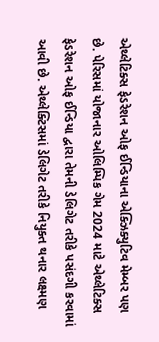એથ્લેટિક્સ ફેડરેશન ઓફ ઈન્ડિયાના એક્ઝિક્યુટિવ મેમ્બર પણ છે. પેરિસમાં યોજાનાર ઓલિમ્પિક ગેમ 2024 માટે એથ્લેટિક્સ ફેડરેશન ઓફ ઈન્ડિયા દ્વારા તેમની ડેલિગેટ તરીકે પસંદગી કરવામાં આવી છે. એથ્લેક્ટિસમાં ડેલિગેટ તરીકે નિયુક્ત થનાર લક્ષ્મણ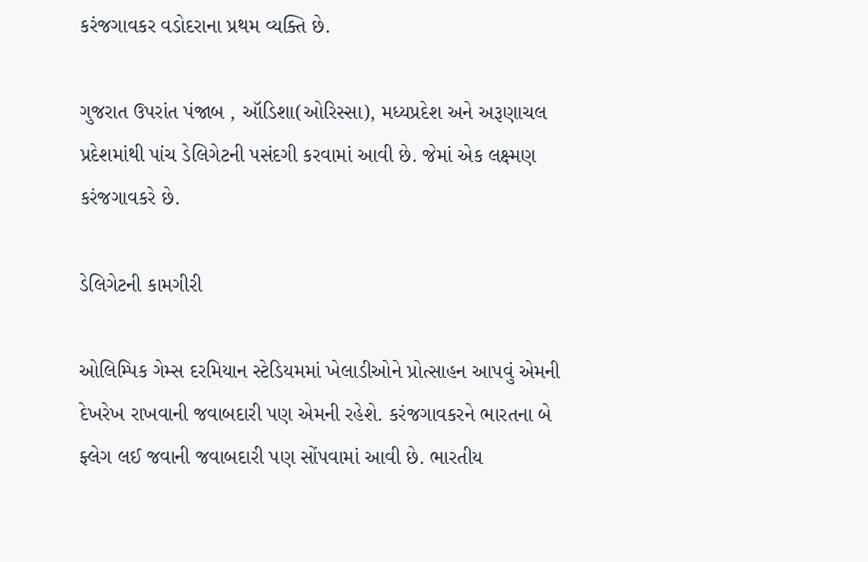કરંજગાવકર વડોદરાના પ્રથમ વ્યક્તિ છે.

ગુજરાત ઉપરાંત પંજાબ , ઑડિશા(ઓરિસ્સા), મધ્યપ્રદેશ અને અરૂણાચલ પ્રદેશમાંથી પાંચ ડેલિગેટની પસંદગી કરવામાં આવી છે. જેમાં એક લક્ષ્મણ કરંજગાવકરે છે.

ડેલિગેટની કામગીરી

ઓલિમ્પિક ગેમ્સ દરમિયાન સ્ટેડિયમમાં ખેલાડીઓને પ્રોત્સાહન આપવું એમની દેખરેખ રાખવાની જવાબદારી પણ એમની રહેશે. કરંજગાવકરને ભારતના બે ફ્લેગ લઈ જવાની જવાબદારી પણ સોંપવામાં આવી છે. ભારતીય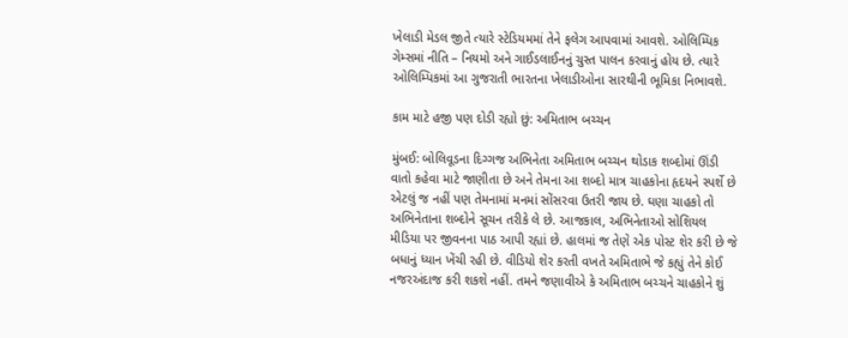ખેલાડી મેડલ જીતે ત્યારે સ્ટેડિયમમાં તેને ફલેગ આપવામાં આવશે. ઓલિમ્પિક ગેમ્સમાં નીતિ – નિયમો અને ગાઈડલાઈનનું ચુસ્ત પાલન કરવાનું હોય છે. ત્યારે ઓલિમ્પિકમાં આ ગુજરાતી ભારતના ખેલાડીઓના સારથીની ભૂમિકા નિભાવશે.

કામ માટે હજી પણ દોડી રહ્યો છું: અમિતાભ બચ્ચન

મુંબઈ: બોલિવૂડના દિગ્ગજ અભિનેતા અમિતાભ બચ્ચન થોડાક શબ્દોમાં ઊંડી વાતો કહેવા માટે જાણીતા છે અને તેમના આ શબ્દો માત્ર ચાહકોના હૃદયને સ્પર્શે છે એટલું જ નહીં પણ તેમનામાં મનમાં સોંસરવા ઉતરી જાય છે. ઘણા ચાહકો તો અભિનેતાના શબ્દોને સૂચન તરીકે લે છે. આજકાલ, અભિનેતાઓ સોશિયલ મીડિયા પર જીવનના પાઠ આપી રહ્યાં છે. હાલમાં જ તેણે એક પોસ્ટ શેર કરી છે જે બધાનું ધ્યાન ખેંચી રહી છે. વીડિયો શેર કરતી વખતે અમિતાભે જે કહ્યું તેને કોઈ નજરઅંદાજ કરી શકશે નહીં. તમને જણાવીએ કે અમિતાભ બચ્ચને ચાહકોને શું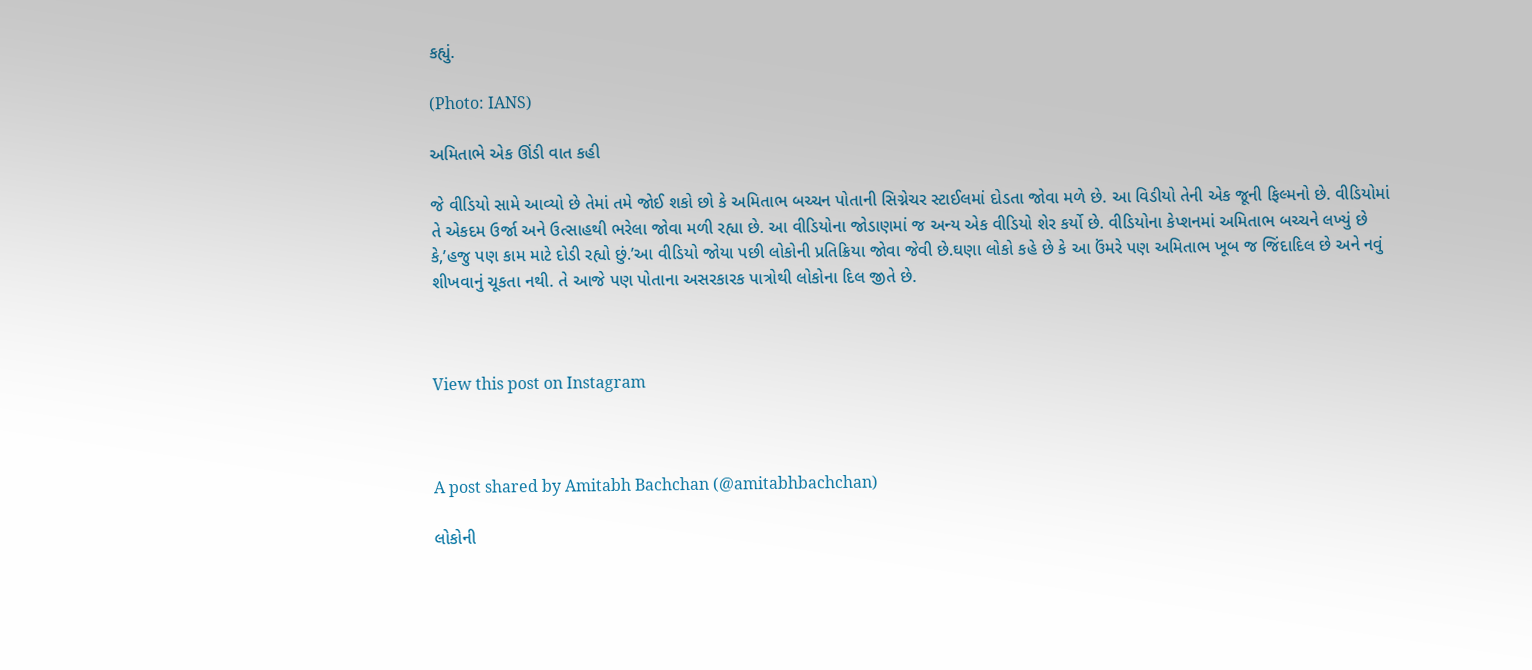કહ્યું.

(Photo: IANS)

અમિતાભે એક ઊંડી વાત કહી

જે વીડિયો સામે આવ્યો છે તેમાં તમે જોઈ શકો છો કે અમિતાભ બચ્ચન પોતાની સિગ્નેચર સ્ટાઈલમાં દોડતા જોવા મળે છે. આ વિડીયો તેની એક જૂની ફિલ્મનો છે. વીડિયોમાં તે એકદમ ઉર્જા અને ઉત્સાહથી ભરેલા જોવા મળી રહ્યા છે. આ વીડિયોના જોડાણમાં જ અન્ય એક વીડિયો શેર કર્યો છે. વીડિયોના કેપ્શનમાં અમિતાભ બચ્ચને લખ્યું છે કે,’હજુ પણ કામ માટે દોડી રહ્યો છું.’આ વીડિયો જોયા પછી લોકોની પ્રતિક્રિયા જોવા જેવી છે.ઘણા લોકો કહે છે કે આ ઉંમરે પણ અમિતાભ ખૂબ જ જિંદાદિલ છે અને નવું શીખવાનું ચૂકતા નથી. તે આજે પણ પોતાના અસરકારક પાત્રોથી લોકોના દિલ જીતે છે.



View this post on Instagram



A post shared by Amitabh Bachchan (@amitabhbachchan)

લોકોની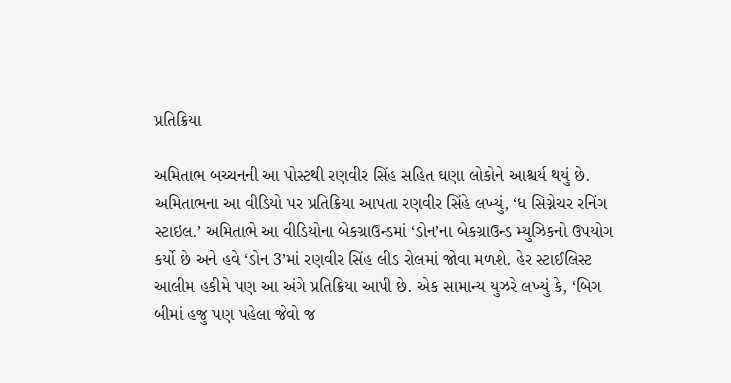પ્રતિક્રિયા

અમિતાભ બચ્ચનની આ પોસ્ટથી રણવીર સિંહ સહિત ઘણા લોકોને આશ્ચર્ય થયું છે. અમિતાભના આ વીડિયો પર પ્રતિક્રિયા આપતા રણવીર સિંહે લખ્યું, ‘ધ સિગ્નેચર રનિંગ સ્ટાઇલ.’ અમિતાભે આ વીડિયોના બેકગ્રાઉન્ડમાં ‘ડોન’ના બેકગ્રાઉન્ડ મ્યુઝિકનો ઉપયોગ કર્યો છે અને હવે ‘ડોન 3’માં રણવીર સિંહ લીડ રોલમાં જોવા મળશે. હેર સ્ટાઈલિસ્ટ આલીમ હકીમે પણ આ અંગે પ્રતિક્રિયા આપી છે. એક સામાન્ય યુઝરે લખ્યું કે, ‘બિગ બીમાં હજુ પણ પહેલા જેવો જ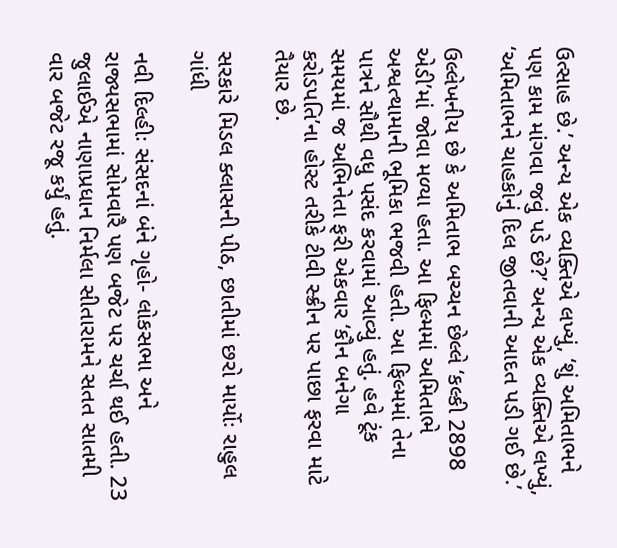ઉત્સાહ છે.’ અન્ય એક વ્યક્તિએ લખ્યું, ‘શું અમિતાભને પણ કામ માંગવા જવું પડે છે?’ અન્ય એક વ્યક્તિએ લખ્યું, ‘અમિતાભને ચાહકોનું દિલ જીતવાની આદત પડી ગઈ છે.’

ઉલ્લેખનીય છે કે અમિતાભ બચ્ચન છેલ્લે ‘કલ્કી 2898 એડી’માં જોવા મળ્યા હતા. આ ફિલ્મમાં અમિતાભે અશ્વત્થામાની ભૂમિકા ભજવી હતી. આ ફિલ્મમાં તેના પાત્રને સૌથી વધુ પસંદ કરવામાં આવ્યું હતું. હવે ટૂંક સમયમાં જ અભિનેતા ફરી એકવાર ‘કૌન બનેગા કરોડપતિ’ના હોસ્ટ તરીકે ટીવી સ્ક્રીન પર પાછા ફરવા માટે તૈયાર છે.

સરકારે મિડલ ક્લાસની પીઠ, છાતીમાં છરો માર્યોઃ રાહુલ ગાંધી

નવી દિલ્હીઃ સંસદનાં બંને ગૃહો- લોકસભા અને રાજ્યસભામાં સોમવારૈ પણ બજેટ પર ચર્ચા થઈ હતી. 23 જુલાઈએ નાણાપ્રધાન નિર્મલા સીતારામને સતત સાતમી વાર બજેટ રજૂ કર્યું હતું.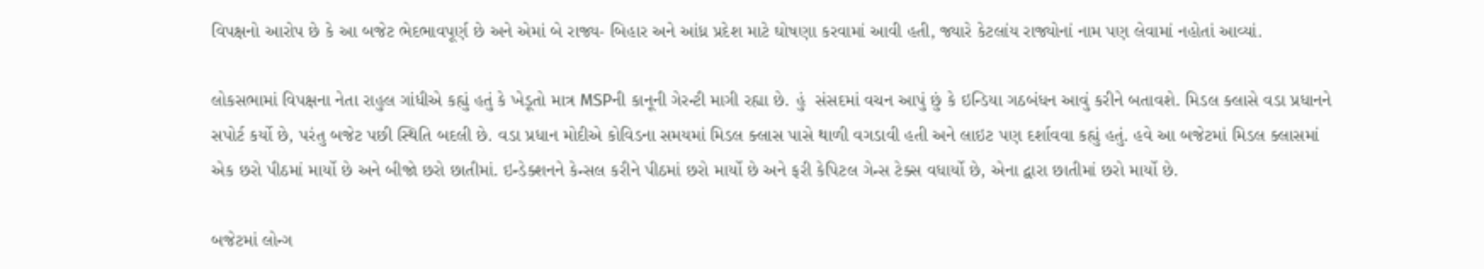વિપક્ષનો આરોપ છે કે આ બજેટ ભેદભાવપૂર્ણ છે અને એમાં બે રાજ્ય- બિહાર અને આંધ્ર પ્રદેશ માટે ઘોષણા કરવામાં આવી હતી, જ્યારે કેટલાંય રાજ્યોનાં નામ પણ લેવામાં નહોતાં આવ્યાં.

લોકસભામાં વિપક્ષના નેતા રાહુલ ગાંધીએ કહ્યું હતું કે ખેડૂતો માત્ર MSPની કાનૂની ગેરન્ટી માગી રહ્યા છે. હું  સંસદમાં વચન આપું છું કે ઇન્ડિયા ગઠબંધન આવું કરીને બતાવશે. મિડલ ક્લાસે વડા પ્રધાનને સપોર્ટ કર્યો છે, પરંતુ બજેટ પછી સ્થિતિ બદલી છે. વડા પ્રધાન મોદીએ કોવિડના સમયમાં મિડલ ક્લાસ પાસે થાળી વગડાવી હતી અને લાઇટ પણ દર્શાવવા કહ્યું હતું. હવે આ બજેટમાં મિડલ ક્લાસમાં એક છરો પીઠમાં માર્યો છે અને બીજો છરો છાતીમાં. ઇન્ડેક્શનને કેન્સલ કરીને પીઠમાં છરો માર્યો છે અને ફરી કેપિટલ ગેન્સ ટેક્સ વધાર્યો છે, એના દ્વારા છાતીમાં છરો માર્યો છે.

બજેટમાં લોન્ગ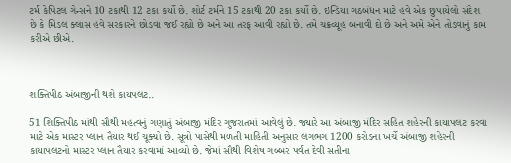ટર્મ કેપિટલ ગેન્સને 10 ટકાથી 12 ટકા કર્યો છે. શોર્ટ ટર્મને 15 ટકાથી 20 ટકા કર્યો છે. ઇન્ડિયા ગઠબંધન માટે હવે એક છુપાયેલો સંદેશ છે કે મિડલ ક્લાસ હવે સરકારને છોડવા જઈ રહ્યો છે અને આ તરફ આવી રહ્યો છે. તમે ચક્રવ્યૂહ બનાવી દો છે અને અમે એને તોડવાનું કામ કરીએ છીએ.



શક્તિપીઠ અંબાજીની થશે કાયપલટ..

51 શિક્તિપીઠ માંથી સૌથી મહત્વનું ગણાતું અંબાજી મંદિર ગુજરાતમાં આવેલું છે. જ્યારે આ અંબાજી મંદિર સહિત શહેરની કાયાપલટ કરવા માટે એક માસ્ટર પ્લાન તૈયાર થઈ ચૂક્યો છે. સૂત્રો પાસેથી મળતી માહિતી અનુસાર લગભગ 1200 કરોડના ખર્ચે અંબાજી શહેરની કાયાપલટનો માસ્ટર પ્લાન તૈયાર કરવામાં આવ્યો છે. જેમાં સૌથી વિશેષ ગબ્બર પર્વત દેવી સતીના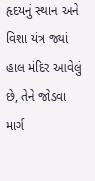હૃદયનું સ્થાન અને વિશા યંત્ર જ્યાં હાલ મંદિર આવેલું છે, તેને જોડવા માર્ગ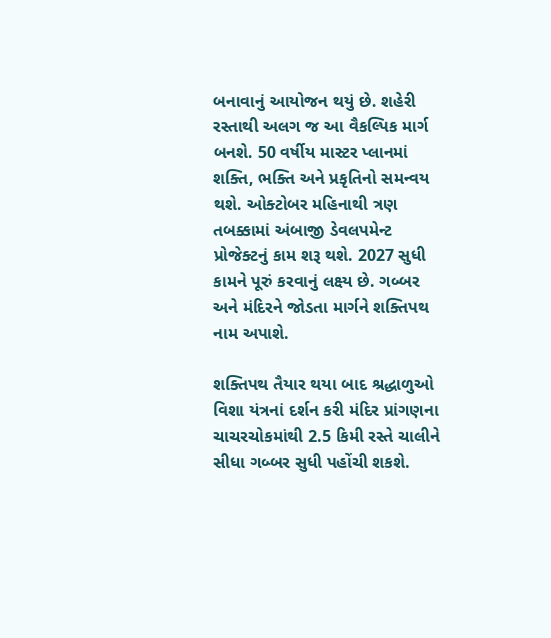બનાવાનું આયોજન થયું છે. શહેરી રસ્તાથી અલગ જ આ વૈકલ્પિક માર્ગ બનશે. 50 વર્ષીય માસ્ટર પ્લાનમાં શક્તિ, ભક્તિ અને પ્રકૃતિનો સમન્વય થશે. ઓક્ટોબર મહિનાથી ત્રણ તબક્કામાં અંબાજી ડેવલપમેન્ટ પ્રોજેક્ટનું કામ શરૂ થશે. 2027 સુધી કામને પૂરું કરવાનું લક્ષ્ય છે. ગબ્બર અને મંદિરને જોડતા માર્ગને શક્તિપથ નામ અપાશે.

શક્તિપથ તૈયાર થયા બાદ શ્રદ્ધાળુઓ વિશા યંત્રનાં દર્શન કરી મંદિર પ્રાંગણના ચાચરચોકમાંથી 2.5 કિમી રસ્તે ચાલીને સીધા ગબ્બર સુધી પહોંચી શકશે.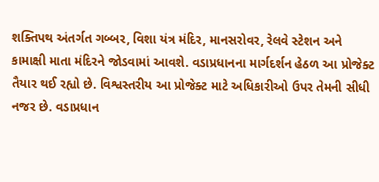શક્તિપથ અંતર્ગત ગબ્બર, વિશા યંત્ર મંદિર, માનસરોવર, રેલવે સ્ટેશન અને કામાક્ષી માતા મંદિરને જોડવામાં આવશે. વડાપ્રધાનના માર્ગદર્શન હેઠળ આ પ્રોજેક્ટ તૈયાર થઈ રહ્યો છે. વિશ્વસ્તરીય આ પ્રોજેક્ટ માટે અધિકારીઓ ઉપર તેમની સીધી નજર છે. વડાપ્રધાન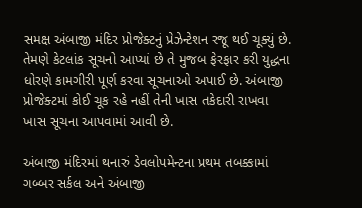સમક્ષ અંબાજી મંદિર પ્રોજેક્ટનું પ્રેઝેન્ટેશન રજૂ થઈ ચૂક્યું છે. તેમણે કેટલાંક સૂચનો આપ્યાં છે તે મુજબ ફેરફાર કરી યુદ્ધના ધોરણે કામગીરી પૂર્ણ કરવા સૂચનાઓ અપાઈ છે. અંબાજી પ્રોજેક્ટમાં કોઈ ચૂક રહે નહીં તેની ખાસ તકેદારી રાખવા ખાસ સૂચના આપવામાં આવી છે.

અંબાજી મંદિરમાં થનારું ડેવલોપમેન્ટના પ્રથમ તબક્કામાં ગબ્બર સર્કલ અને અંબાજી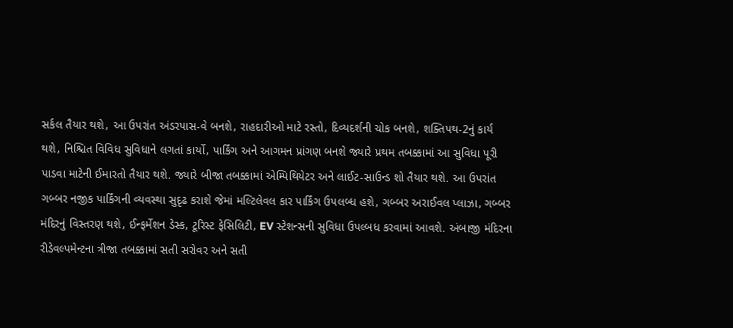સર્કલ તૈયાર થશે, આ ઉપરાંત અંડરપાસ-વે બનશે, રાહદારીઓ માટે રસ્તો, દિવ્યદર્શની ચોક બનશે, શક્તિપથ-2નું કાર્ય થશે, નિશ્ચિત વિવિધ સુવિધાને લગતાં કાર્યો, પાર્કિંગ અને આગમન પ્રાંગણ બનશે જ્યારે પ્રથમ તબક્કામાં આ સુવિધા પૂરી પાડવા માટેની ઈમારતો તૈયાર થશે. જ્યારે બીજા તબક્કામાં એમ્પિથિયેટર અને લાઈટ-સાઉન્ડ શો તૈયાર થશે. આ ઉપરાંત ગબ્બર નજીક પાર્કિંગની વ્યવસ્થા સુદૃઢ કરાશે જેમાં મલ્ટિલેવલ કાર પાર્કિંગ ઉપલબ્ધ હશે, ગબ્બર અરાઈવલ પ્લાઝા, ગબ્બર મંદિરનું વિસ્તરણ થશે, ઈન્ફર્મેશન ડેસ્ક, ટૂરિસ્ટ ફેસિલિટી, EV સ્ટેશન્સની સુવિધા ઉપલ્બધ કરવામાં આવશે. અંબાજી મંદિરના રીડેવલ્પમેન્ટના ત્રીજા તબક્કામાં સતી સરોવર અને સતી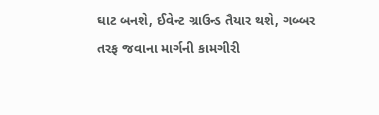ઘાટ બનશે, ઈવેન્ટ ગ્રાઉન્ડ તૈયાર થશે, ગબ્બર તરફ જવાના માર્ગની કામગીરી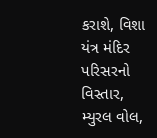કરાશે, વિશા યંત્ર મંદિર પરિસરનો વિસ્તાર, મ્યુરલ વોલ,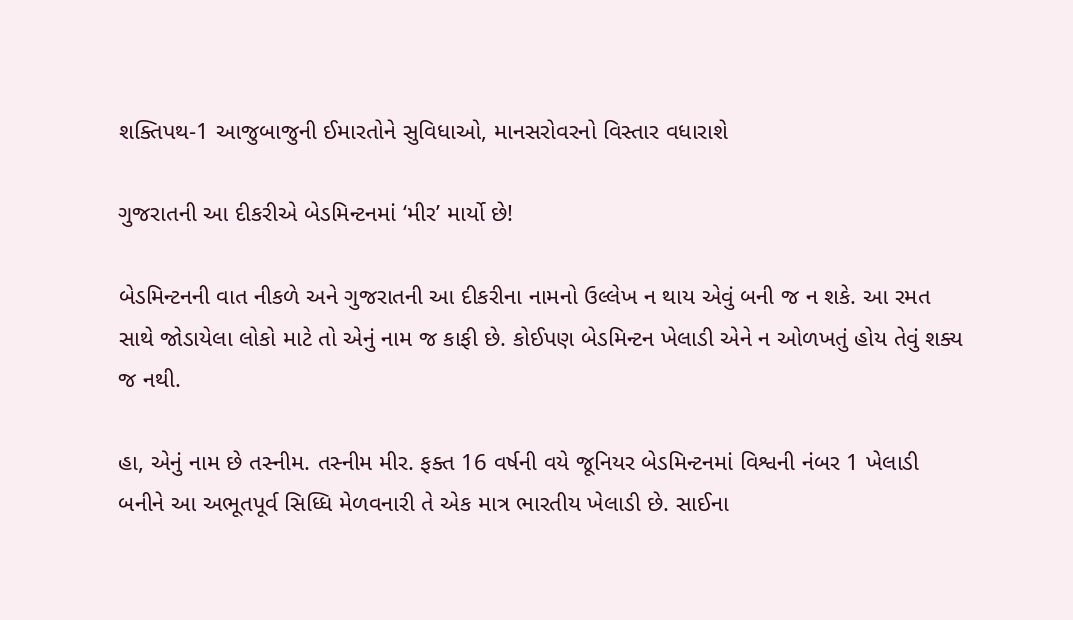શક્તિપથ-1 આજુબાજુની ઈમારતોને સુવિધાઓ, માનસરોવરનો વિસ્તાર વધારાશે

ગુજરાતની આ દીકરીએ બેડમિન્ટનમાં ‘મીર’ માર્યો છે!

બેડમિન્ટનની વાત નીકળે અને ગુજરાતની આ દીકરીના નામનો ઉલ્લેખ ન થાય એવું બની જ ન શકે. આ રમત સાથે જોડાયેલા લોકો માટે તો એનું નામ જ કાફી છે. કોઈપણ બેડમિન્ટન ખેલાડી એને ન ઓળખતું હોય તેવું શક્ય જ નથી.

હા, એનું નામ છે તસ્નીમ. તસ્નીમ મીર. ફક્ત 16 વર્ષની વયે જૂનિયર બેડમિન્ટનમાં વિશ્વની નંબર 1 ખેલાડી બનીને આ અભૂતપૂર્વ સિધ્ધિ મેળવનારી તે એક માત્ર ભારતીય ખેલાડી છે. સાઈના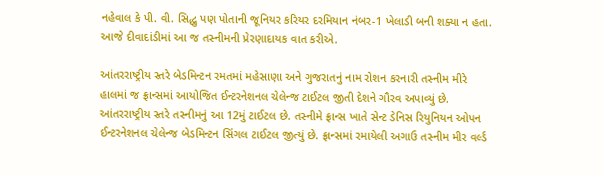નહેવાલ કે પી. વી. સિદ્ધુ પણ પોતાની જૂનિયર કરિયર દરમિયાન નંબર-1 ખેલાડી બની શક્યા ન હતા. આજે દીવાદાંડીમાં આ જ તસ્નીમની પ્રેરણાદાયક વાત કરીએ.

આંતરરાષ્ટ્રીય સ્તરે બેડમિન્ટન રમતમાં મહેસાણા અને ગુજરાતનું નામ રોશન કરનારી તસ્નીમ મીરે હાલમાં જ ફ્રાન્સમાં આયોજિત ઈન્ટરનેશનલ ચેલેન્જ ટાઈટલ જીતી દેશને ગૌરવ અપાવ્યું છે. આંતરરાષ્ટ્રીય સ્તરે તસ્નીમનું આ 12મું ટાઈટલ છે. તસ્નીમે ફ્રાન્સ ખાતે સેન્ટ ડેનિસ રિયુનિયન ઓપન ઈન્ટરનેશનલ ચેલેન્જ બેડમિન્ટન સિંગલ ટાઈટલ જીત્યું છે. ફ્રાન્સમાં રમાયેલી અગાઉ તસ્નીમ મીર વર્લ્ડ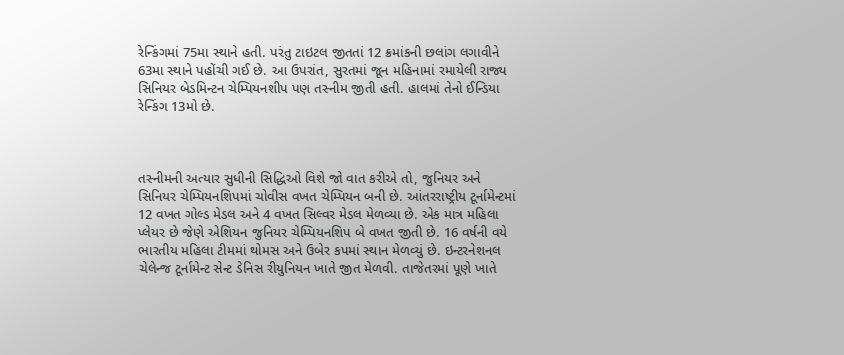રેન્કિંગમાં 75મા સ્થાને હતી. પરંતુ ટાઇટલ જીતતાં 12 ક્રમાંકની છલાંગ લગાવીને 63મા સ્થાને પહોંચી ગઈ છે. આ ઉપરાંત, સુરતમાં જૂન મહિનામાં રમાયેલી રાજ્ય સિનિયર બેડમિન્ટન ચેમ્પિયનશીપ પણ તસ્નીમ જીતી હતી. હાલમાં તેનો ઈન્ડિયા રેન્કિંગ 13મો છે.



તસ્નીમની અત્યાર સુધીની સિદ્ધિઓ વિશે જો વાત કરીએ તો, જુનિયર અને સિનિયર ચેમ્પિયનશિપમાં ચોવીસ વખત ચેમ્પિયન બની છે. આંતરરાષ્ટ્રીય ટૂર્નામેન્ટમાં 12 વખત ગોલ્ડ મેડલ અને 4 વખત સિલ્વર મેડલ મેળવ્યા છે. એક માત્ર મહિલા પ્લેયર છે જેણે એશિયન જુનિયર ચેમ્પિયનશિપ બે વખત જીતી છે. 16 વર્ષની વયે ભારતીય મહિલા ટીમમાં થોમસ અને ઉબેર કપમાં સ્થાન મેળવ્યું છે. ઇન્ટરનેશનલ ચેલેન્જ ટૂર્નામેન્ટ સેન્ટ ડેનિસ રીયુનિયન ખાતે જીત મેળવી. તાજેતરમાં પૂણે ખાતે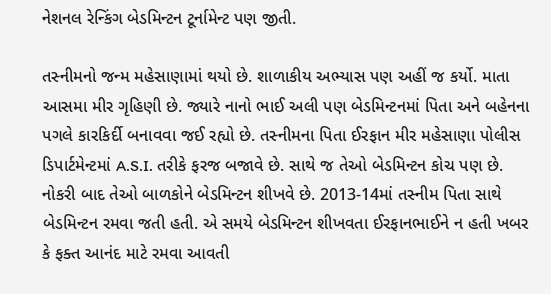નેશનલ રેન્કિંગ બેડમિન્ટન ટૂર્નામેન્ટ પણ જીતી.

તસ્નીમનો જન્મ મહેસાણામાં થયો છે. શાળાકીય અભ્યાસ પણ અહીં જ કર્યો. માતા આસમા મીર ગૃહિણી છે. જ્યારે નાનો ભાઈ અલી પણ બેડમિન્ટનમાં પિતા અને બહેનના પગલે કારકિર્દી બનાવવા જઈ રહ્યો છે. તસ્નીમના પિતા ઈરફાન મીર મહેસાણા પોલીસ ડિપાર્ટમેન્ટમાં A.S.I. તરીકે ફરજ બજાવે છે. સાથે જ તેઓ બેડમિન્ટન કોચ પણ છે. નોકરી બાદ તેઓ બાળકોને બેડમિન્ટન શીખવે છે. 2013-14માં તસ્નીમ પિતા સાથે બેડમિન્ટન રમવા જતી હતી. એ સમયે બેડમિન્ટન શીખવતા ઈરફાનભાઈને ન હતી ખબર કે ફક્ત આનંદ માટે રમવા આવતી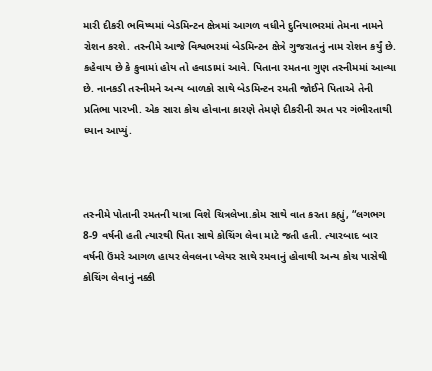મારી દીકરી ભવિષ્યમાં બેડમિન્ટન ક્ષેત્રમાં આગળ વધીને દુનિયાભરમાં તેમના નામને રોશન કરશે. તસ્નીમે આજે વિશ્વભરમાં બેડમિન્ટન ક્ષેત્રે ગુજરાતનું નામ રોશન કર્યું છે. કહેવાય છે કે કુવામાં હોય તો હવાડામાં આવે. પિતાના રમતના ગુણ તસ્નીમમાં આવ્યા છે. નાનકડી તસ્નીમને અન્ય બાળકો સાથે બેડમિન્ટન રમતી જોઈને પિતાએ તેની પ્રતિભા પારખી. એક સારા કોચ હોવાના કારણે તેમણે દીકરીની રમત પર ગંભીરતાથી ધ્યાન આપ્યું.



તસ્નીમે પોતાની રમતની યાત્રા વિશે ચિત્રલેખા.કોમ સાથે વાત કરતા કહ્યું, “લગભગ 8-9 વર્ષની હતી ત્યારથી પિતા સાથે કોચિંગ લેવા માટે જતી હતી. ત્યારબાદ બાર વર્ષની ઉંમરે આગળ હાયર લેવલના પ્લેયર સાથે રમવાનું હોવાથી અન્ય કોચ પાસેથી કોચિંગ લેવાનું નક્કી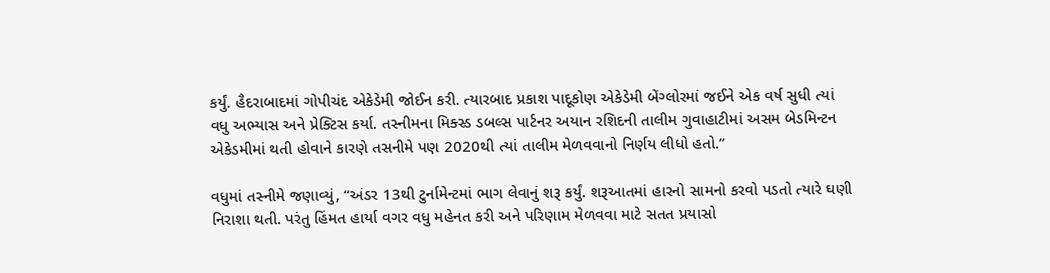કર્યું. હૈદરાબાદમાં ગોપીચંદ એકેડેમી જોઈન કરી. ત્યારબાદ પ્રકાશ પાદૂકોણ એકેડેમી બેંગ્લોરમાં જઈને એક વર્ષ સુધી ત્યાં વધુ અભ્યાસ અને પ્રેક્ટિસ કર્યા. તસ્નીમના મિક્સ્ડ ડબલ્સ પાર્ટનર અયાન રશિદની તાલીમ ગુવાહાટીમાં અસમ બેડમિન્ટન એકેડમીમાં થતી હોવાને કારણે તસનીમે પણ 2020થી ત્યાં તાલીમ મેળવવાનો નિર્ણય લીધો હતો.”

વધુમાં તસ્નીમે જણાવ્યું, “અંડર 13થી ટુર્નામેન્ટમાં ભાગ લેવાનું શરૂ કર્યું. શરૂઆતમાં હારનો સામનો કરવો પડતો ત્યારે ઘણી નિરાશા થતી. પરંતુ હિંમત હાર્યા વગર વધુ મહેનત કરી અને પરિણામ મેળવવા માટે સતત પ્રયાસો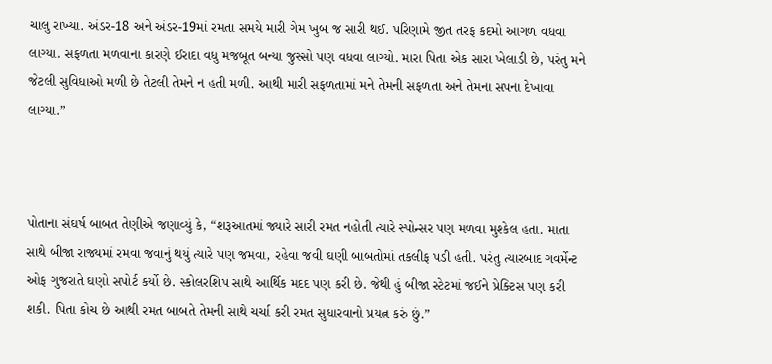ચાલુ રાખ્યા. અંડર-18 અને અંડર-19માં રમતા સમયે મારી ગેમ ખુબ જ સારી થઈ. પરિણામે જીત તરફ કદમો આગળ વધવા લાગ્યા. સફળતા મળવાના કારણે ઈરાદા વધુ મજબૂત બન્યા જુસ્સો પણ વધવા લાગ્યો. મારા પિતા એક સારા ખેલાડી છે, પરંતુ મને જેટલી સુવિધાઓ મળી છે તેટલી તેમને ન હતી મળી. આથી મારી સફળતામાં મને તેમની સફળતા અને તેમના સપના દેખાવા લાગ્યા.”



પોતાના સંઘર્ષ બાબત તેણીએ જણાવ્યું કે, “શરૂઆતમાં જ્યારે સારી રમત નહોતી ત્યારે સ્પોન્સર પણ મળવા મુશ્કેલ હતા. માતા સાથે બીજા રાજ્યમાં રમવા જવાનું થયું ત્યારે પણ જમવા, રહેવા જવી ઘણી બાબતોમાં તકલીફ પડી હતી. પરંતુ ત્યારબાદ ગવર્મેન્ટ ઓફ ગુજરાતે ઘણો સપોર્ટ કર્યો છે. સ્કોલરશિપ સાથે આર્થિક મદદ પણ કરી છે. જેથી હું બીજા સ્ટેટમાં જઈને પ્રેક્ટિસ પણ કરી શકી. પિતા કોચ છે આથી રમત બાબતે તેમની સાથે ચર્ચા કરી રમત સુધારવાનો પ્રયત્ન કરું છું.”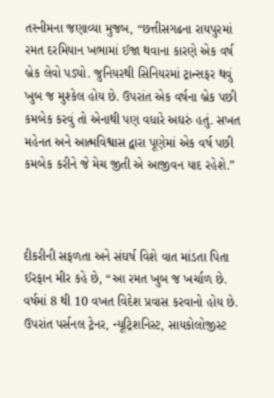તસ્નીમના જણાવ્યા મુજબ, “છત્તીસગઢના રાયપુરમાં રમત દરમિયાન ખભામાં ઈજા થવાના કારણે એક વર્ષ બ્રેક લેવો પડ્યો. જુનિયરથી સિનિયરમાં ટ્રાન્સફર થવું ખુબ જ મુશ્કેલ હોય છે. ઉપરાંત એક વર્ષના બ્રેક પછી કમબેક કરવું તો એનાથી પણ વધારે અઘરું હતું. સખત મહેનત અને આત્મવિશ્વાસ દ્વારા પૂણેમાં એક વર્ષ પછી કમબેક કરીને જે મેચ જીતી એ આજીવન યાદ રહેશે.”



દીકરીની સફળતા અને સંઘર્ષ વિશે વાત માંડતા પિતા ઈરફાન મીર કહે છે, “આ રમત ખુબ જ ખર્ચાળ છે. વર્ષમાં 8 થી 10 વખત વિદેશ પ્રવાસ કરવાનો હોય છે. ઉપરાંત પર્સનલ ટ્રેનર, ન્યૂટ્રિશનિસ્ટ, સાયકોલોજીસ્ટ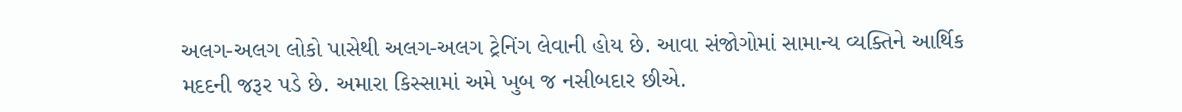અલગ-અલગ લોકો પાસેથી અલગ-અલગ ટ્રેનિંગ લેવાની હોય છે. આવા સંજોગોમાં સામાન્ય વ્યક્તિને આર્થિક મદદની જરૂર પડે છે. અમારા કિસ્સામાં અમે ખુબ જ નસીબદાર છીએ.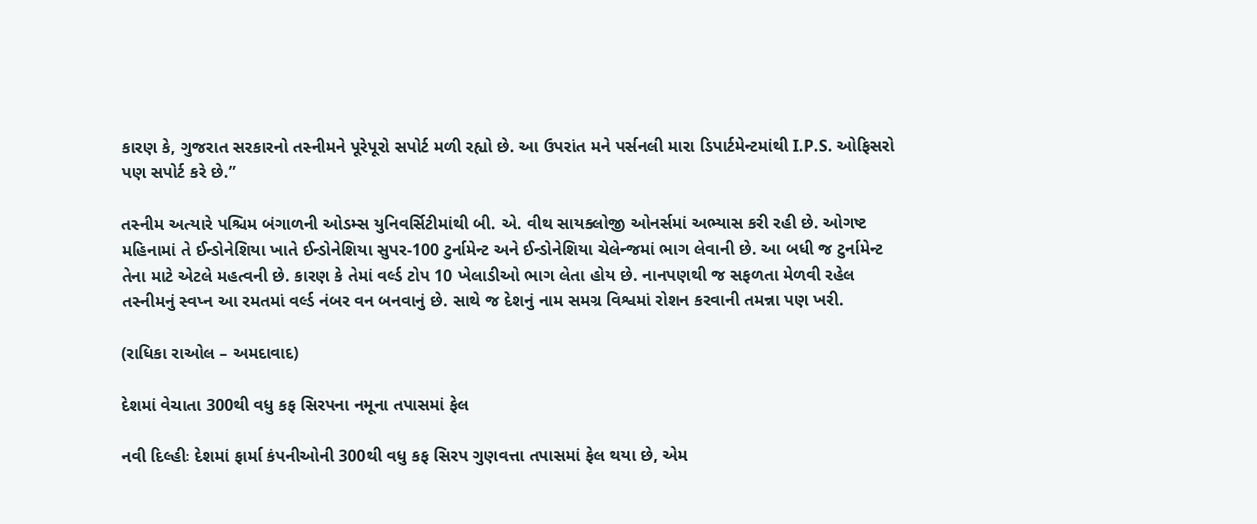કારણ કે, ગુજરાત સરકારનો તસ્નીમને પૂરેપૂરો સપોર્ટ મળી રહ્યો છે. આ ઉપરાંત મને પર્સનલી મારા ડિપાર્ટમેન્ટમાંથી I.P.S. ઓફિસરો પણ સપોર્ટ કરે છે.”

તસ્નીમ અત્યારે પશ્ચિમ બંગાળની ઓડમ્સ યુનિવર્સિટીમાંથી બી. એ. વીથ સાયક્લોજી ઓનર્સમાં અભ્યાસ કરી રહી છે. ઓગષ્ટ મહિનામાં તે ઈન્ડોનેશિયા ખાતે ઈન્ડોનેશિયા સુપર-100 ટુર્નામેન્ટ અને ઈન્ડોનેશિયા ચેલેન્જમાં ભાગ લેવાની છે. આ બધી જ ટુર્નામેન્ટ તેના માટે એટલે મહત્વની છે. કારણ કે તેમાં વર્લ્ડ ટોપ 10 ખેલાડીઓ ભાગ લેતા હોય છે. નાનપણથી જ સફળતા મેળવી રહેલ તસ્નીમનું સ્વપ્ન આ રમતમાં વર્લ્ડ નંબર વન બનવાનું છે. સાથે જ દેશનું નામ સમગ્ર વિશ્વમાં રોશન કરવાની તમન્ના પણ ખરી.

(રાધિકા રાઓલ – અમદાવાદ)

દેશમાં વેચાતા 300થી વધુ કફ સિરપના નમૂના તપાસમાં ફેલ

નવી દિલ્હીઃ દેશમાં ફાર્મા કંપનીઓની 300થી વધુ કફ સિરપ ગુણવત્તા તપાસમાં ફેલ થયા છે, એમ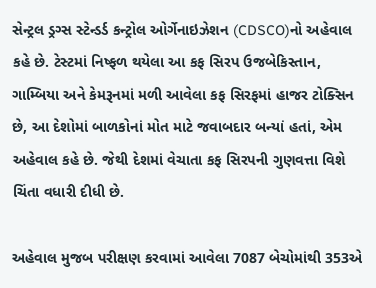સેન્ટ્રલ ડ્રગ્સ સ્ટેન્ડર્ડ કન્ટ્રોલ ઓર્ગેનાઇઝેશન (CDSCO)નો અહેવાલ કહે છે. ટેસ્ટમાં નિષ્ફળ થયેલા આ કફ સિરપ ઉજબેકિસ્તાન, ગામ્બિયા અને કેમરૂનમાં મળી આવેલા કફ સિરફમાં હાજર ટોક્સિન છે, આ દેશોમાં બાળકોનાં મોત માટે જવાબદાર બન્યાં હતાં, એમ અહેવાલ કહે છે. જેથી દેશમાં વેચાતા કફ સિરપની ગુણવત્તા વિશે ચિંતા વધારી દીધી છે.

અહેવાલ મુજબ પરીક્ષણ કરવામાં આવેલા 7087 બેચોમાંથી 353એ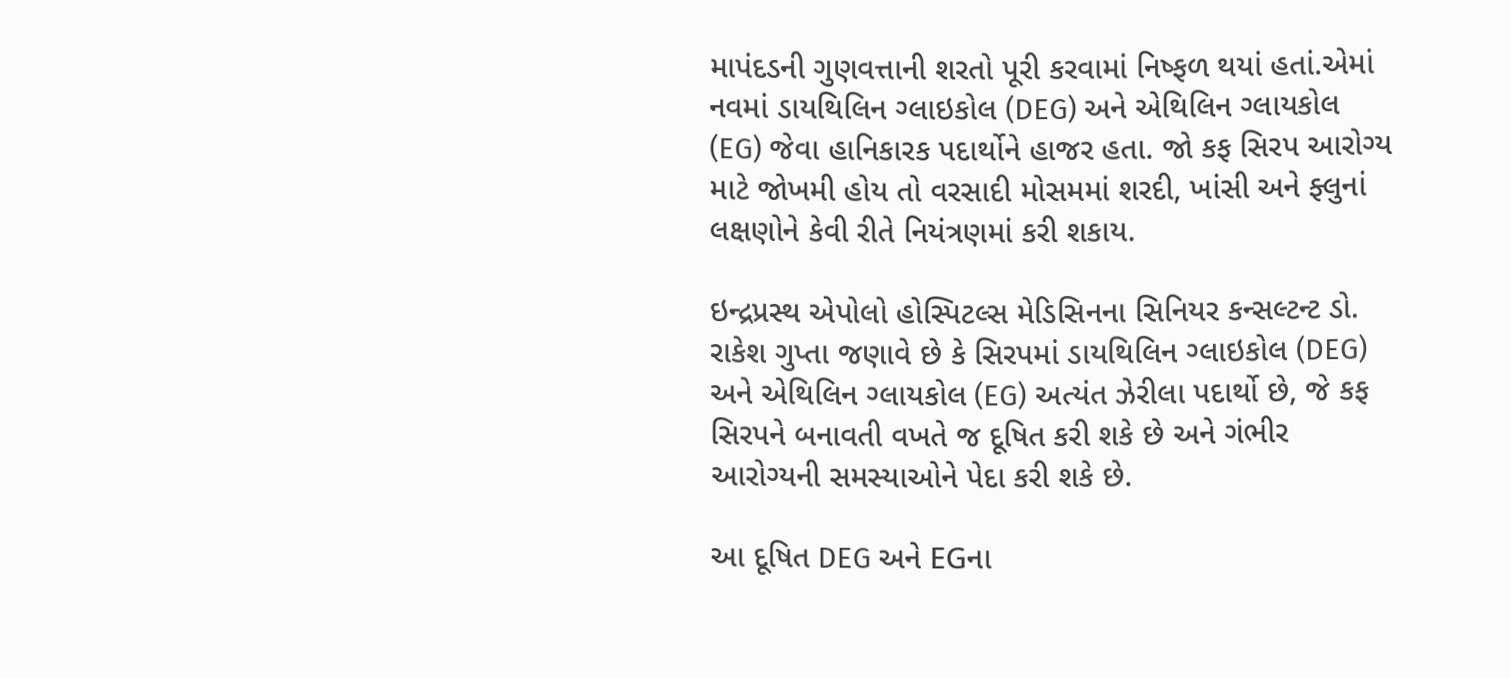માપંદડની ગુણવત્તાની શરતો પૂરી કરવામાં નિષ્ફળ થયાં હતાં.એમાં નવમાં ડાયથિલિન ગ્લાઇકોલ (DEG) અને એથિલિન ગ્લાયકોલ (EG) જેવા હાનિકારક પદાર્થોને હાજર હતા. જો કફ સિરપ આરોગ્ય માટે જોખમી હોય તો વરસાદી મોસમમાં શરદી, ખાંસી અને ફ્લુનાં લક્ષણોને કેવી રીતે નિયંત્રણમાં કરી શકાય.

ઇન્દ્રપ્રસ્થ એપોલો હોસ્પિટલ્સ મેડિસિનના સિનિયર કન્સલ્ટન્ટ ડો. રાકેશ ગુપ્તા જણાવે છે કે સિરપમાં ડાયથિલિન ગ્લાઇકોલ (DEG) અને એથિલિન ગ્લાયકોલ (EG) અત્યંત ઝેરીલા પદાર્થો છે, જે કફ સિરપને બનાવતી વખતે જ દૂષિત કરી શકે છે અને ગંભીર આરોગ્યની સમસ્યાઓને પેદા કરી શકે છે.

આ દૂષિત DEG અને EGના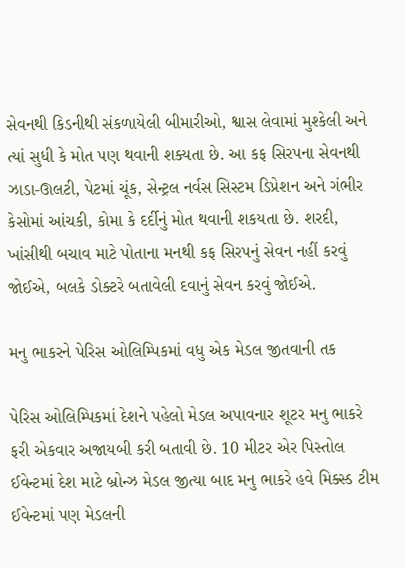સેવનથી કિડનીથી સંકળાયેલી બીમારીઓ, શ્વાસ લેવામાં મુશ્કેલી અને ત્યાં સુધી કે મોત પણ થવાની શક્યતા છે. આ કફ સિરપના સેવનથી ઝાડા-ઊલટી, પેટમાં ચૂંક, સેન્ટ્રલ નર્વસ સિસ્ટમ ડિપ્રેશન અને ગંભીર કેસોમાં આંચકી, કોમા કે દર્દીનું મોત થવાની શકયતા છે. શરદી, ખાંસીથી બચાવ માટે પોતાના મનથી કફ સિરપનું સેવન નહીં કરવું જોઈએ, બલકે ડોક્ટરે બતાવેલી દવાનું સેવન કરવું જોઈએ.

મનુ ભાકરને પેરિસ ઓલિમ્પિકમાં વધુ એક મેડલ જીતવાની તક

પેરિસ ઓલિમ્પિકમાં દેશને પહેલો મેડલ અપાવનાર શૂટર મનુ ભાકરે ફરી એકવાર અજાયબી કરી બતાવી છે. 10 મીટર એર પિસ્તોલ ઈવેન્ટમાં દેશ માટે બ્રોન્ઝ મેડલ જીત્યા બાદ મનુ ભાકરે હવે મિક્સ્ડ ટીમ ઈવેન્ટમાં પણ મેડલની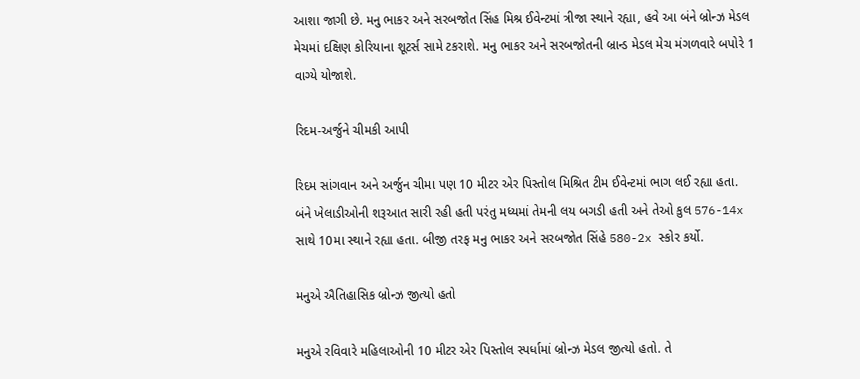આશા જાગી છે. મનુ ભાકર અને સરબજોત સિંહ મિશ્ર ઈવેન્ટમાં ત્રીજા સ્થાને રહ્યા, હવે આ બંને બ્રોન્ઝ મેડલ મેચમાં દક્ષિણ કોરિયાના શૂટર્સ સામે ટકરાશે. મનુ ભાકર અને સરબજોતની બ્રાન્ડ મેડલ મેચ મંગળવારે બપોરે 1 વાગ્યે યોજાશે.

રિદમ-અર્જુને ચીમકી આપી

રિદમ સાંગવાન અને અર્જુન ચીમા પણ 10 મીટર એર પિસ્તોલ મિશ્રિત ટીમ ઈવેન્ટમાં ભાગ લઈ રહ્યા હતા. બંને ખેલાડીઓની શરૂઆત સારી રહી હતી પરંતુ મધ્યમાં તેમની લય બગડી હતી અને તેઓ કુલ 576-14x સાથે 10મા સ્થાને રહ્યા હતા. બીજી તરફ મનુ ભાકર અને સરબજોત સિંહે 580-2x સ્કોર કર્યો.

મનુએ ઐતિહાસિક બ્રોન્ઝ જીત્યો હતો

મનુએ રવિવારે મહિલાઓની 10 મીટર એર પિસ્તોલ સ્પર્ધામાં બ્રોન્ઝ મેડલ જીત્યો હતો. તે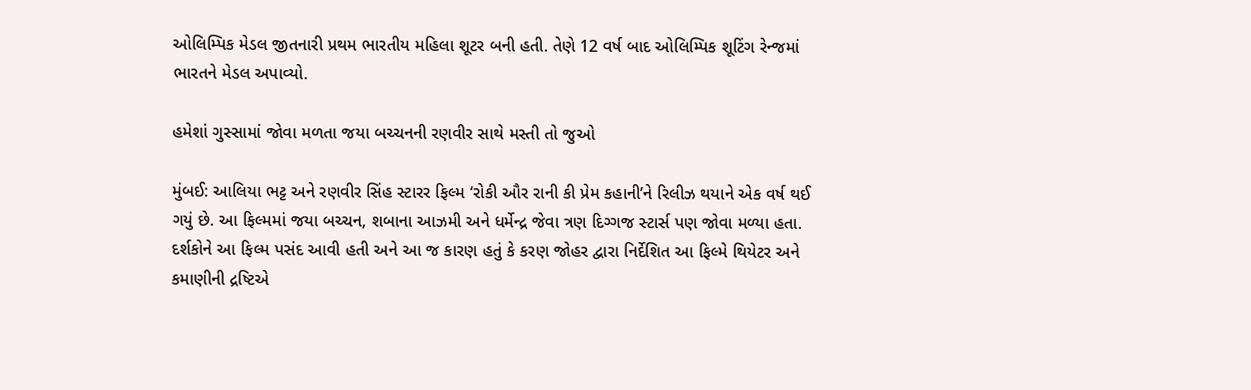ઓલિમ્પિક મેડલ જીતનારી પ્રથમ ભારતીય મહિલા શૂટર બની હતી. તેણે 12 વર્ષ બાદ ઓલિમ્પિક શૂટિંગ રેન્જમાં ભારતને મેડલ અપાવ્યો.

હમેશાં ગુસ્સામાં જોવા મળતા જયા બચ્ચનની રણવીર સાથે મસ્તી તો જુઓ

મુંબઈ: આલિયા ભટ્ટ અને રણવીર સિંહ સ્ટારર ફિલ્મ ‘રોકી ઔર રાની કી પ્રેમ કહાની’ને રિલીઝ થયાને એક વર્ષ થઈ ગયું છે. આ ફિલ્મમાં જયા બચ્ચન, શબાના આઝમી અને ધર્મેન્દ્ર જેવા ત્રણ દિગ્ગજ સ્ટાર્સ પણ જોવા મળ્યા હતા. દર્શકોને આ ફિલ્મ પસંદ આવી હતી અને આ જ કારણ હતું કે કરણ જોહર દ્વારા નિર્દેશિત આ ફિલ્મે થિયેટર અને કમાણીની દ્રષ્ટિએ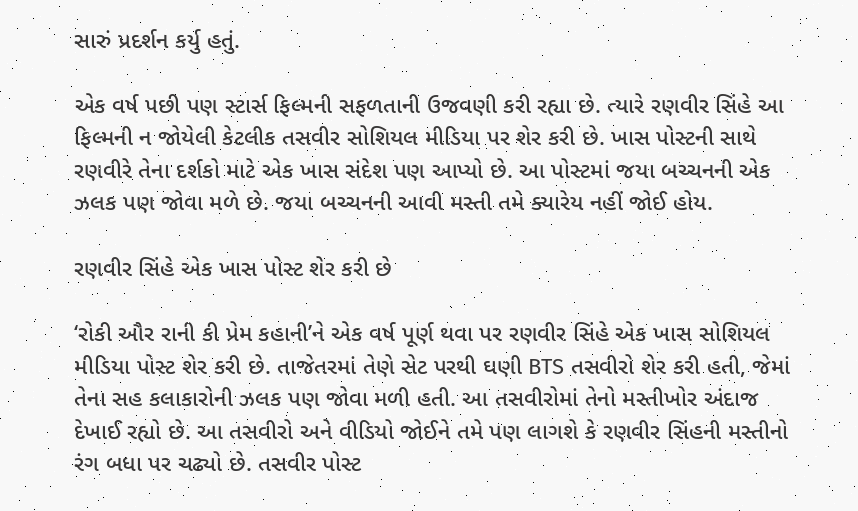સારું પ્રદર્શન કર્યુ હતું.

એક વર્ષ પછી પણ સ્ટાર્સ ફિલ્મની સફળતાની ઉજવણી કરી રહ્યા છે. ત્યારે રણવીર સિંહે આ ફિલ્મની ન જોયેલી કેટલીક તસવીર સોશિયલ મીડિયા પર શેર કરી છે. ખાસ પોસ્ટની સાથે રણવીરે તેના દર્શકો માટે એક ખાસ સંદેશ પણ આપ્યો છે. આ પોસ્ટમાં જયા બચ્ચનની એક ઝલક પણ જોવા મળે છે. જયા બચ્ચનની આવી મસ્તી તમે ક્યારેય નહીં જોઈ હોય.

રણવીર સિંહે એક ખાસ પોસ્ટ શેર કરી છે

‘રોકી ઔર રાની કી પ્રેમ કહાની’ને એક વર્ષ પૂર્ણ થવા પર રણવીર સિંહે એક ખાસ સોશિયલ મીડિયા પોસ્ટ શેર કરી છે. તાજેતરમાં તેણે સેટ પરથી ઘણી BTS તસવીરો શેર કરી હતી, જેમાં તેના સહ કલાકારોની ઝલક પણ જોવા મળી હતી. આ તસવીરોમાં તેનો મસ્તીખોર અંદાજ દેખાઈ રહ્યો છે. આ તસવીરો અને વીડિયો જોઈને તમે પણ લાગશે કે રણવીર સિંહની મસ્તીનો રંગ બધા પર ચઢ્યો છે. તસવીર પોસ્ટ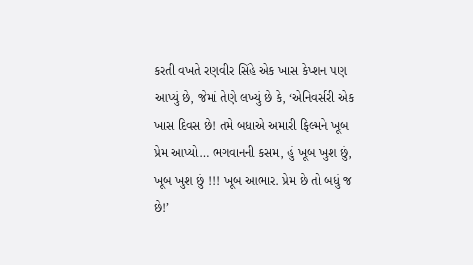કરતી વખતે રણવીર સિંહે એક ખાસ કેપ્શન પણ આપ્યું છે, જેમાં તેણે લખ્યું છે કે, ‘એનિવર્સરી એક ખાસ દિવસ છે! તમે બધાએ અમારી ફિલ્મને ખૂબ પ્રેમ આપ્યો… ભગવાનની કસમ, હું ખૂબ ખુશ છું, ખૂબ ખુશ છું !!! ખૂબ આભાર. પ્રેમ છે તો બધું જ છે!’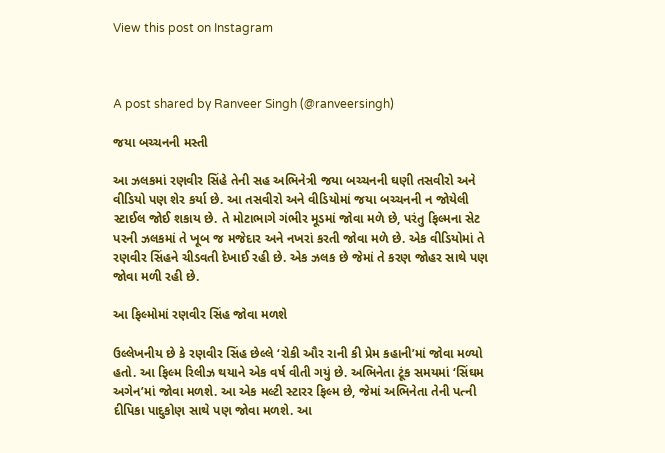View this post on Instagram



A post shared by Ranveer Singh (@ranveersingh)

જયા બચ્ચનની મસ્તી

આ ઝલકમાં રણવીર સિંહે તેની સહ અભિનેત્રી જયા બચ્ચનની ઘણી તસવીરો અને વીડિયો પણ શેર કર્યા છે. આ તસવીરો અને વીડિયોમાં જયા બચ્ચનની ન જોયેલી સ્ટાઈલ જોઈ શકાય છે. તે મોટાભાગે ગંભીર મૂડમાં જોવા મળે છે, પરંતુ ફિલ્મના સેટ પરની ઝલકમાં તે ખૂબ જ મજેદાર અને નખરાં કરતી જોવા મળે છે. એક વીડિયોમાં તે રણવીર સિંહને ચીડવતી દેખાઈ રહી છે. એક ઝલક છે જેમાં તે કરણ જોહર સાથે પણ જોવા મળી રહી છે.

આ ફિલ્મોમાં રણવીર સિંહ જોવા મળશે

ઉલ્લેખનીય છે કે રણવીર સિંહ છેલ્લે ‘રોકી ઔર રાની કી પ્રેમ કહાની’માં જોવા મળ્યો હતો. આ ફિલ્મ રિલીઝ થયાને એક વર્ષ વીતી ગયું છે. અભિનેતા ટૂંક સમયમાં ‘સિંઘમ અગેન’માં જોવા મળશે. આ એક મલ્ટી સ્ટારર ફિલ્મ છે, જેમાં અભિનેતા તેની પત્ની દીપિકા પાદુકોણ સાથે પણ જોવા મળશે. આ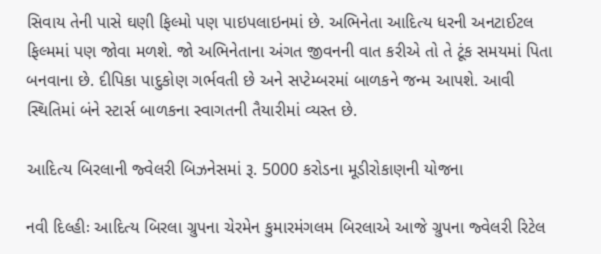સિવાય તેની પાસે ઘણી ફિલ્મો પણ પાઇપલાઇનમાં છે. અભિનેતા આદિત્ય ધરની અનટાઈટલ ફિલ્મમાં પણ જોવા મળશે. જો અભિનેતાના અંગત જીવનની વાત કરીએ તો તે ટૂંક સમયમાં પિતા બનવાના છે. દીપિકા પાદુકોણ ગર્ભવતી છે અને સપ્ટેમ્બરમાં બાળકને જન્મ આપશે. આવી સ્થિતિમાં બંને સ્ટાર્સ બાળકના સ્વાગતની તૈયારીમાં વ્યસ્ત છે.

આદિત્ય બિરલાની જ્વેલરી બિઝનેસમાં રૂ. 5000 કરોડના મૂડીરોકાણની યોજના

નવી દિલ્હીઃ આદિત્ય બિરલા ગ્રુપના ચેરમેન કુમારમંગલમ બિરલાએ આજે ગ્રુપના જ્વેલરી રિટેલ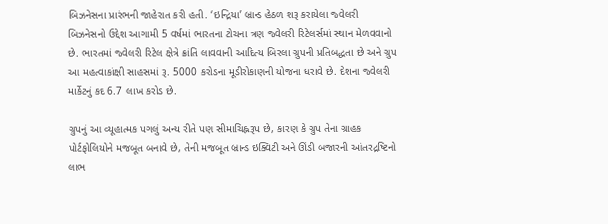બિઝનેસના પ્રારંભની જાહેરાત કરી હતી. ‘ઇન્દ્રિયા’ બ્રાન્ડ હેઠળ શરૂ કરાયેલા જ્વેલરી બિઝનેસનો ઉદ્દેશ આગામી 5 વર્ષમાં ભારતના ટોચના ત્રણ જ્વેલરી રિટેલર્સમાં સ્થાન મેળવવાનો છે. ભારતમાં જ્વેલરી રિટેલ ક્ષેત્રે ક્રાંતિ લાવવાની આદિત્ય બિરલા ગ્રુપની પ્રતિબદ્ધતા છે અને ગ્રુપ આ મહત્વાકાંક્ષી સાહસમાં રૂ. 5000 કરોડના મૂડીરોકાણની યોજના ધરાવે છે. દેશના જ્વેલરી માર્કેટનું કદ 6.7 લાખ કરોડ છે.

ગ્રુપનું આ વ્યૂહાત્મક પગલું અન્ય રીતે પણ સીમાચિહ્નરૂપ છે, કારણ કે ગ્રુપ તેના ગ્રાહક પોર્ટફોલિયોને મજબૂત બનાવે છે, તેની મજબૂત બ્રાન્ડ ઇક્વિટી અને ઊંડી બજારની આંતરદ્રષ્ટિનો લાભ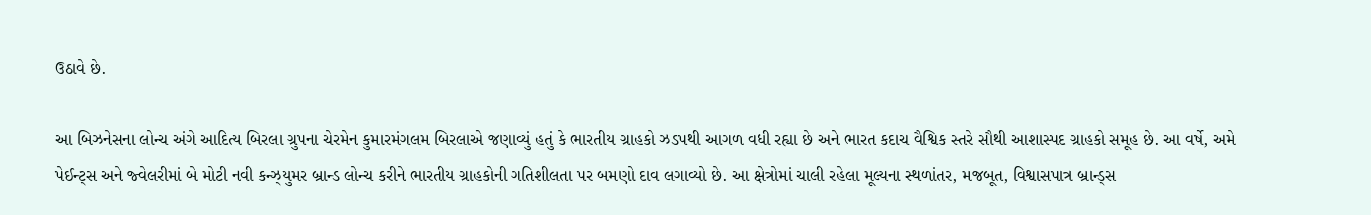ઉઠાવે છે.

આ બિઝનેસના લોન્ચ અંગે આદિત્ય બિરલા ગ્રુપના ચેરમેન કુમારમંગલમ બિરલાએ જણાવ્યું હતું કે ભારતીય ગ્રાહકો ઝડપથી આગળ વધી રહ્યા છે અને ભારત કદાચ વૈશ્વિક સ્તરે સૌથી આશાસ્પદ ગ્રાહકો સમૂહ છે. આ વર્ષે, અમે પેઈન્ટ્સ અને જ્વેલરીમાં બે મોટી નવી કન્ઝ્યુમર બ્રાન્ડ લોન્ચ કરીને ભારતીય ગ્રાહકોની ગતિશીલતા પર બમણો દાવ લગાવ્યો છે. આ ક્ષેત્રોમાં ચાલી રહેલા મૂલ્યના સ્થળાંતર, મજબૂત, વિશ્વાસપાત્ર બ્રાન્ડ્સ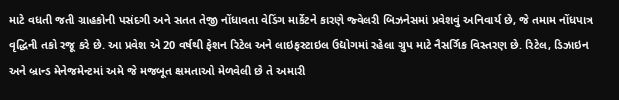માટે વધતી જતી ગ્રાહકોની પસંદગી અને સતત તેજી નોંધાવતા વેડિંગ માર્કેટને કારણે જ્વેલરી બિઝનેસમાં પ્રવેશવું અનિવાર્ય છે, જે તમામ નોંધપાત્ર વૃદ્ધિની તકો રજૂ કરે છે. આ પ્રવેશ એ 20 વર્ષથી ફેશન રિટેલ અને લાઇફસ્ટાઇલ ઉદ્યોગમાં રહેલા ગ્રુપ માટે નૈસર્ગિક વિસ્તરણ છે. રિટેલ, ડિઝાઇન અને બ્રાન્ડ મેનેજમેન્ટમાં અમે જે મજબૂત ક્ષમતાઓ મેળવેલી છે તે અમારી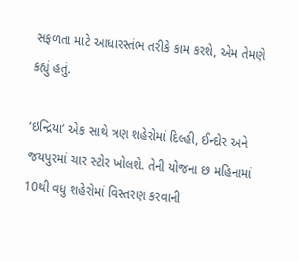સફળતા માટે આધારસ્તંભ તરીકે કામ કરશે, એમ તેમણે કહ્યું હતું.

‘ઇન્દ્રિયા’ એક સાથે ત્રણ શહેરોમાં દિલ્હી, ઈન્દોર અને જયપુરમાં ચાર સ્ટોર ખોલશે. તેની યોજના છ મહિનામાં 10થી વધુ શહેરોમાં વિસ્તરણ કરવાની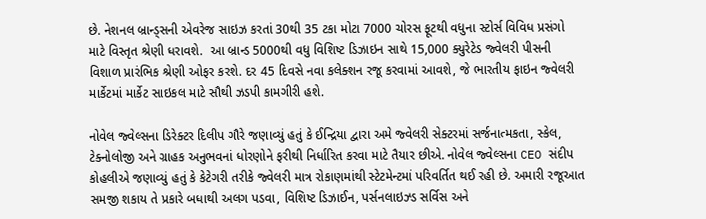છે. નેશનલ બ્રાન્ડ્સની એવરેજ સાઇઝ કરતાં 30થી 35 ટકા મોટા 7000 ચોરસ ફૂટથી વધુના સ્ટોર્સ વિવિધ પ્રસંગો માટે વિસ્તૃત શ્રેણી ધરાવશે.  આ બ્રાન્ડ 5000થી વધુ વિશિષ્ટ ડિઝાઇન સાથે 15,000 ક્યુરેટેડ જ્વેલરી પીસની વિશાળ પ્રારંભિક શ્રેણી ઓફર કરશે. દર 45 દિવસે નવા કલેક્શન રજૂ કરવામાં આવશે, જે ભારતીય ફાઇન જ્વેલરી માર્કેટમાં માર્કેટ સાઇકલ માટે સૌથી ઝડપી કામગીરી હશે.

નોવેલ જ્વેલ્સના ડિરેક્ટર દિલીપ ગૌરે જણાવ્યું હતું કે ઈન્દ્રિયા દ્વારા અમે જ્વેલરી સેક્ટરમાં સર્જનાત્મકતા, સ્કેલ, ટેક્નોલોજી અને ગ્રાહક અનુભવનાં ધોરણોને ફરીથી નિર્ધારિત કરવા માટે તૈયાર છીએ. નોવેલ જ્વેલ્સના CEO સંદીપ કોહલીએ જણાવ્યું હતું કે કેટેગરી તરીકે જ્વેલરી માત્ર રોકાણમાંથી સ્ટેટમેન્ટમાં પરિવર્તિત થઈ રહી છે. અમારી રજૂઆત સમજી શકાય તે પ્રકારે બધાથી અલગ પડવા, વિશિષ્ટ ડિઝાઈન, પર્સનલાઇઝ્ડ સર્વિસ અને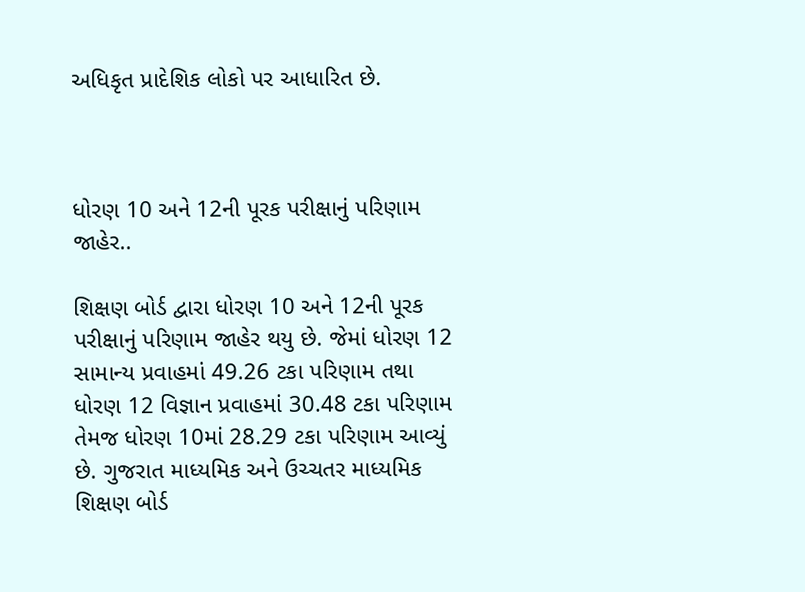અધિકૃત પ્રાદેશિક લોકો પર આધારિત છે.



ધોરણ 10 અને 12ની પૂરક પરીક્ષાનું પરિણામ જાહેર..

શિક્ષણ બોર્ડ દ્વારા ધોરણ 10 અને 12ની પૂરક પરીક્ષાનું પરિણામ જાહેર થયુ છે. જેમાં ધોરણ 12 સામાન્ય પ્રવાહમાં 49.26 ટકા પરિણામ તથા ધોરણ 12 વિજ્ઞાન પ્રવાહમાં 30.48 ટકા પરિણામ તેમજ ધોરણ 10માં 28.29 ટકા પરિણામ આવ્યું છે. ગુજરાત માધ્યમિક અને ઉચ્ચતર માધ્યમિક શિક્ષણ બોર્ડ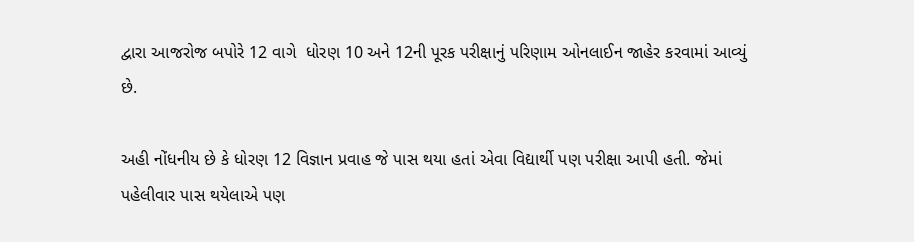દ્વારા આજરોજ બપોરે 12 વાગે  ધોરણ 10 અને 12ની પૂરક પરીક્ષાનું પરિણામ ઓનલાઈન જાહેર કરવામાં આવ્યું છે.

અહી નોંધનીય છે કે ધોરણ 12 વિજ્ઞાન પ્રવાહ જે પાસ થયા હતાં એવા વિદ્યાર્થી પણ પરીક્ષા આપી હતી. જેમાં પહેલીવાર પાસ થયેલાએ પણ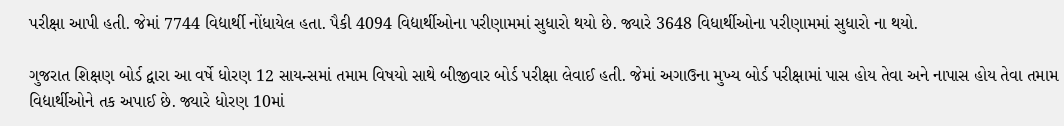પરીક્ષા આપી હતી. જેમાં 7744 વિદ્યાર્થી નોંધાયેલ હતા. પૈકી 4094 વિદ્યાર્થીઓના પરીણામમાં સુધારો થયો છે. જ્યારે 3648 વિધાર્થીઓના પરીણામમાં સુધારો ના થયો.

ગુજરાત શિક્ષણ બોર્ડ દ્વારા આ વર્ષે ધોરણ 12 સાયન્સમાં તમામ વિષયો સાથે બીજીવાર બોર્ડ પરીક્ષા લેવાઈ હતી. જેમાં અગાઉના મુખ્ય બોર્ડ પરીક્ષામાં પાસ હોય તેવા અને નાપાસ હોય તેવા તમામ વિદ્યાર્થીઓને તક અપાઈ છે. જ્યારે ધોરણ 10માં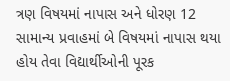ત્રણ વિષયમાં નાપાસ અને ધોરણ 12 સામાન્ય પ્રવાહમાં બે વિષયમાં નાપાસ થયા હોય તેવા વિદ્યાર્થીઓની પૂરક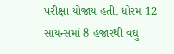પરીક્ષા યોજાય હતી. ધોરમ 12 સાયન્સમાં 8 હજારથી વઘુ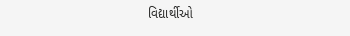વિદ્યાર્થીઓ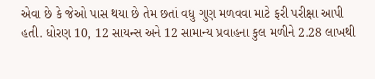એવા છે કે જેઓ પાસ થયા છે તેમ છતાં વધુ ગુણ મળવવા માટે ફરી પરીક્ષા આપી હતી. ધોરણ 10, 12 સાયન્સ અને 12 સામાન્ય પ્રવાહના કુલ મળીને 2.28 લાખથી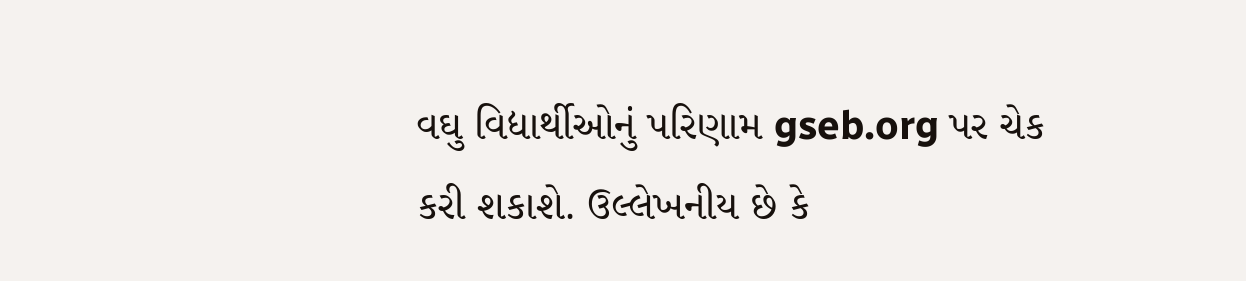વઘુ વિદ્યાર્થીઓનું પરિણામ gseb.org પર ચેક કરી શકાશે. ઉલ્લેખનીય છે કે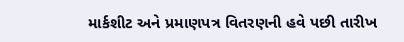માર્કશીટ અને પ્રમાણપત્ર વિતરણની હવે પછી તારીખ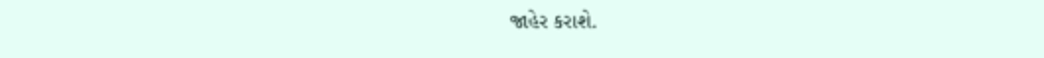જાહેર કરાશે.